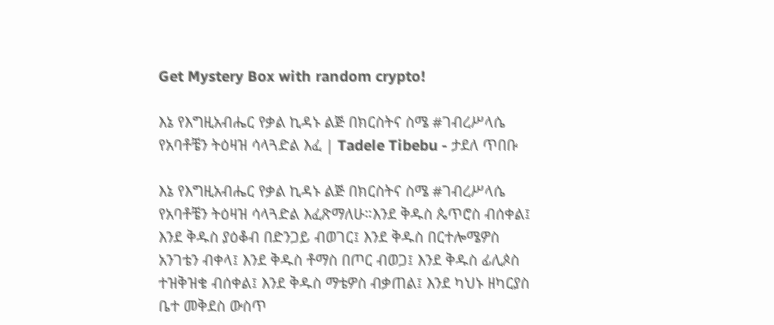Get Mystery Box with random crypto!

እኔ የእግዚአብሔር የቃል ኪዳኑ ልጅ በክርስትና ስሜ #ገብረሥላሴ የአባቶቼን ትዕዛዝ ሳላጓድል እፈ | Tadele Tibebu - ታደለ ጥበቡ

እኔ የእግዚአብሔር የቃል ኪዳኑ ልጅ በክርስትና ስሜ #ገብረሥላሴ የአባቶቼን ትዕዛዝ ሳላጓድል እፈጽማለሁ።እንደ ቅዱስ ጴጥሮስ ብሰቀል፤ እንደ ቅዱስ ያዕቆብ በድንጋይ ብወገር፤ እንደ ቅዱስ በርተሎሜዎስ አንገቴን ብቀላ፤ እንደ ቅዱስ ቶማስ በጦር ብወጋ፤ እንደ ቅዱስ ፊሊጶስ ተዝቅዝቄ ብሰቀል፤ እንደ ቅዱስ ማቴዎስ ብቃጠል፤ እንደ ካህኑ ዘካርያስ ቤተ መቅደስ ውስጥ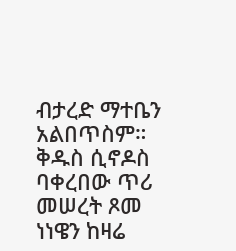ብታረድ ማተቤን አልበጥስም። ቅዱስ ሲኖዶስ ባቀረበው ጥሪ መሠረት ጾመ ነነዌን ከዛሬ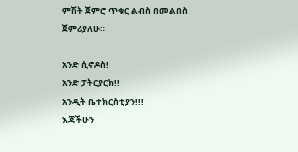ምሽት ጀምሮ ጥቁር ልብስ በመልበስ ጀምሪያለሁ።

አንድ ሲኖዶስ!
አንድ ፓትርያርክ!!
አንዲት ቤተክርስቲያን!!!
እጃችሁን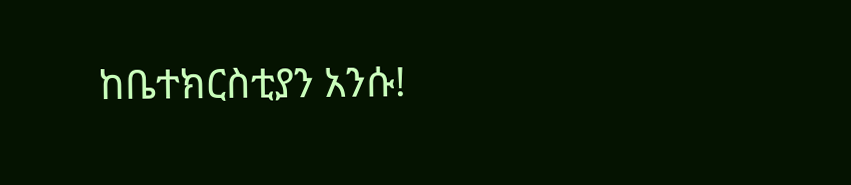ከቤተክርስቲያን አንሱ!